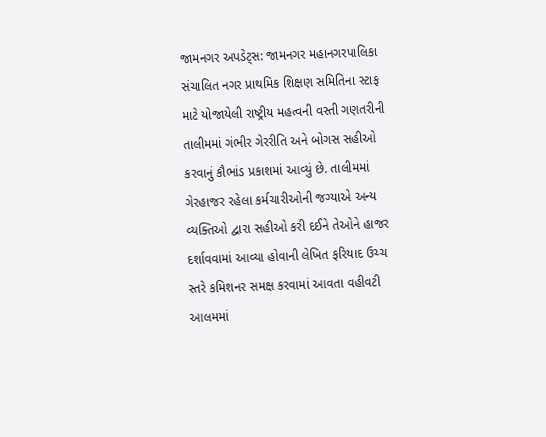જામનગર અપડેટ્સ: જામનગર મહાનગરપાલિકા સંચાલિત નગર પ્રાથમિક શિક્ષણ સમિતિના સ્ટાફ માટે યોજાયેલી રાષ્ટ્રીય મહત્વની વસ્તી ગણતરીની તાલીમમાં ગંભીર ગેરરીતિ અને બોગસ સહીઓ કરવાનું કૌભાંડ પ્રકાશમાં આવ્યું છે. તાલીમમાં ગેરહાજર રહેલા કર્મચારીઓની જગ્યાએ અન્ય વ્યક્તિઓ દ્વારા સહીઓ કરી દઈને તેઓને હાજર દર્શાવવામાં આવ્યા હોવાની લેખિત ફરિયાદ ઉચ્ચ સ્તરે કમિશનર સમક્ષ કરવામાં આવતા વહીવટી આલમમાં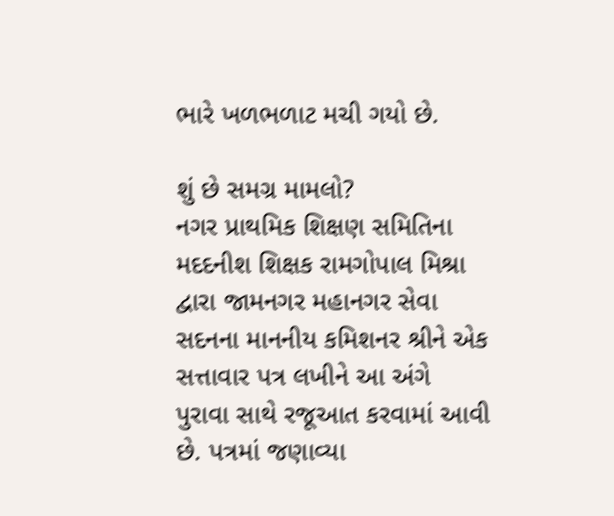ભારે ખળભળાટ મચી ગયો છે.

શું છે સમગ્ર મામલો?
નગર પ્રાથમિક શિક્ષણ સમિતિના મદદનીશ શિક્ષક રામગોપાલ મિશ્રા દ્વારા જામનગર મહાનગર સેવા સદનના માનનીય કમિશનર શ્રીને એક સત્તાવાર પત્ર લખીને આ અંગે પુરાવા સાથે રજૂઆત કરવામાં આવી છે. પત્રમાં જણાવ્યા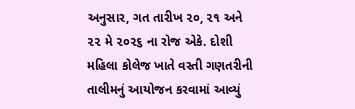અનુસાર, ગત તારીખ ૨૦, ૨૧ અને ૨૨ મે ૨૦૨૬ ના રોજ એકે. દોશી મહિલા કોલેજ ખાતે વસ્તી ગણતરીની તાલીમનું આયોજન કરવામાં આવ્યું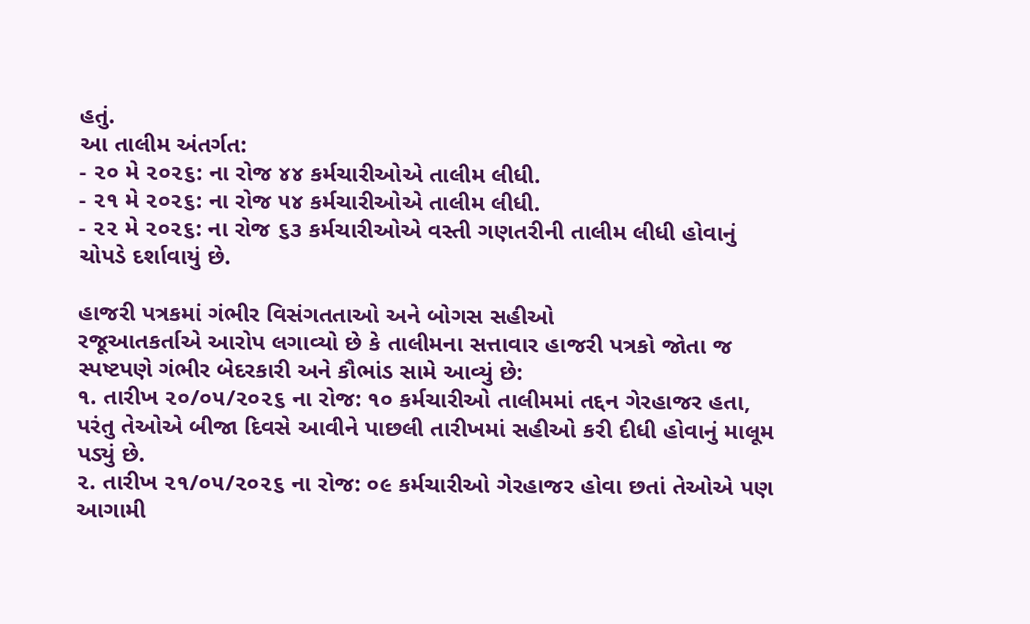હતું.
આ તાલીમ અંતર્ગત:
- ૨૦ મે ૨૦૨૬: ના રોજ ૪૪ કર્મચારીઓએ તાલીમ લીધી.
- ૨૧ મે ૨૦૨૬: ના રોજ ૫૪ કર્મચારીઓએ તાલીમ લીધી.
- ૨૨ મે ૨૦૨૬: ના રોજ ૬૩ કર્મચારીઓએ વસ્તી ગણતરીની તાલીમ લીધી હોવાનું ચોપડે દર્શાવાયું છે.

હાજરી પત્રકમાં ગંભીર વિસંગતતાઓ અને બોગસ સહીઓ
રજૂઆતકર્તાએ આરોપ લગાવ્યો છે કે તાલીમના સત્તાવાર હાજરી પત્રકો જોતા જ સ્પષ્ટપણે ગંભીર બેદરકારી અને કૌભાંડ સામે આવ્યું છે:
૧. તારીખ ૨૦/૦૫/૨૦૨૬ ના રોજ: ૧૦ કર્મચારીઓ તાલીમમાં તદ્દન ગેરહાજર હતા, પરંતુ તેઓએ બીજા દિવસે આવીને પાછલી તારીખમાં સહીઓ કરી દીધી હોવાનું માલૂમ પડ્યું છે.
૨. તારીખ ૨૧/૦૫/૨૦૨૬ ના રોજ: ૦૯ કર્મચારીઓ ગેરહાજર હોવા છતાં તેઓએ પણ આગામી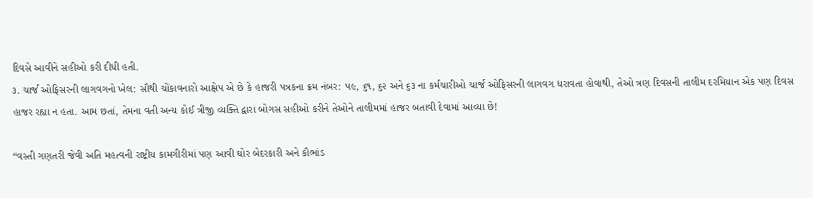દિવસે આવીને સહીઓ કરી દીધી હતી.
૩. ચાર્જ ઓફિસરની લાગવગનો ખેલ: સૌથી ચોંકાવનારો આક્ષેપ એ છે કે હાજરી પત્રકના ક્રમ નંબર: ૫૯, ૬૧, ૬૨ અને ૬૩ ના કર્મચારીઓ ચાર્જ ઓફિસરની લાગવગ ધરાવતા હોવાથી, તેઓ ત્રણ દિવસની તાલીમ દરમિયાન એક પણ દિવસ હાજર રહ્યા ન હતા. આમ છતાં, તેમના વતી અન્ય કોઈ ત્રીજી વ્યક્તિ દ્વારા બોગસ સહીઓ કરીને તેઓને તાલીમમાં હાજર બતાવી દેવામાં આવ્યા છે!

“વસ્તી ગણતરી જેવી અતિ મહત્વની રાષ્ટ્રીય કામગીરીમાં પણ આવી ઘોર બેદરકારી અને કૌભાંડ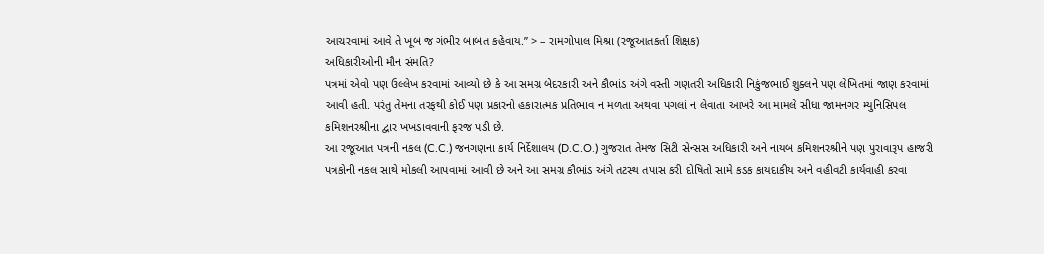આચરવામાં આવે તે ખૂબ જ ગંભીર બાબત કહેવાય.” > – રામગોપાલ મિશ્રા (રજૂઆતકર્તા શિક્ષક)
અધિકારીઓની મૌન સંમતિ?
પત્રમાં એવો પણ ઉલ્લેખ કરવામાં આવ્યો છે કે આ સમગ્ર બેદરકારી અને કૌભાંડ અંગે વસ્તી ગણતરી અધિકારી નિકુંજભાઈ શુક્લને પણ લેખિતમાં જાણ કરવામાં આવી હતી. પરંતુ તેમના તરફથી કોઈ પણ પ્રકારનો હકારાત્મક પ્રતિભાવ ન મળતા અથવા પગલાં ન લેવાતા આખરે આ મામલે સીધા જામનગર મ્યુનિસિપલ કમિશનરશ્રીના દ્વાર ખખડાવવાની ફરજ પડી છે.
આ રજૂઆત પત્રની નકલ (C.C.) જનગણના કાર્ય નિર્દેશાલય (D.C.O.) ગુજરાત તેમજ સિટી સેન્સસ અધિકારી અને નાયબ કમિશનરશ્રીને પણ પુરાવારૂપ હાજરી પત્રકોની નકલ સાથે મોકલી આપવામાં આવી છે અને આ સમગ્ર કૌભાંડ અંગે તટસ્થ તપાસ કરી દોષિતો સામે કડક કાયદાકીય અને વહીવટી કાર્યવાહી કરવા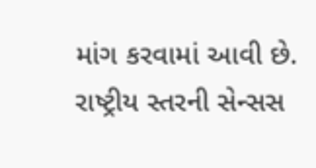માંગ કરવામાં આવી છે.
રાષ્ટ્રીય સ્તરની સેન્સસ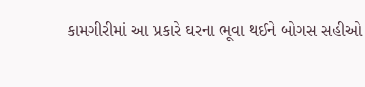કામગીરીમાં આ પ્રકારે ઘરના ભૂવા થઈને બોગસ સહીઓ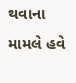થવાના મામલે હવે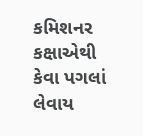કમિશનર કક્ષાએથી કેવા પગલાં લેવાય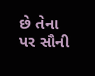છે તેના પર સૌની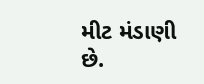મીટ મંડાણી છે.